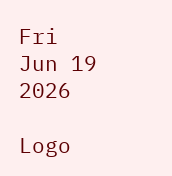Fri Jun 19 2026

Logo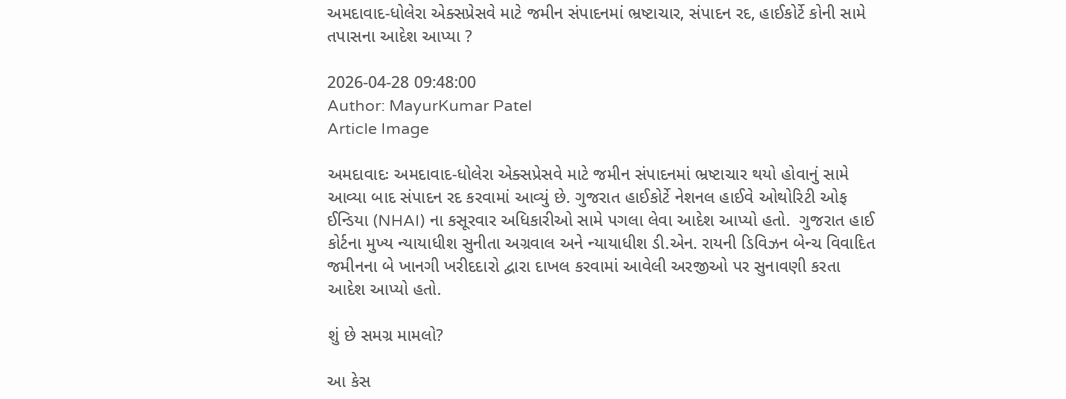અમદાવાદ-ધોલેરા એક્સપ્રેસવે માટે જમીન સંપાદનમાં ભ્રષ્ટાચાર, સંપાદન રદ, હાઈકોર્ટે કોની સામે તપાસના આદેશ આપ્યા ?

2026-04-28 09:48:00
Author: MayurKumar Patel
Article Image

અમદાવાદઃ અમદાવાદ-ધોલેરા એક્સપ્રેસવે માટે જમીન સંપાદનમાં ભ્રષ્ટાચાર થયો હોવાનું સામે આવ્યા બાદ સંપાદન રદ કરવામાં આવ્યું છે. ગુજરાત હાઈકોર્ટે નેશનલ હાઈવે ઓથોરિટી ઓફ ઈન્ડિયા (NHAI) ના કસૂરવાર અધિકારીઓ સામે પગલા લેવા આદેશ આપ્યો હતો.  ગુજરાત હાઈ કોર્ટના મુખ્ય ન્યાયાધીશ સુનીતા અગ્રવાલ અને ન્યાયાધીશ ડી.એન. રાયની ડિવિઝન બેન્ચ વિવાદિત જમીનના બે ખાનગી ખરીદદારો દ્વારા દાખલ કરવામાં આવેલી અરજીઓ પર સુનાવણી કરતા આદેશ આપ્યો હતો.

શું છે સમગ્ર મામલો?

આ કેસ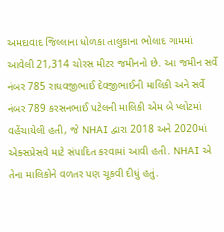અમદાવાદ જિલ્લાના ધોળકા તાલુકાના ભોલાદ ગામમાં આવેલી 21,314 ચોરસ મીટર જમીનનો છે. આ જમીન સર્વે નંબર 785 રાઘવજીભાઈ દેવજીભાઈની માલિકી અને સર્વે નંબર 789 કરસનભાઈ પટેલની માલિકી એમ બે પ્લોટમાં વહેંચાયેલી હતી, જે NHAI દ્વારા 2018 અને 2020માં એક્સપ્રેસવે માટે સંપાદિત કરવામાં આવી હતી. NHAI એ તેના માલિકોને વળતર પણ ચૂકવી દીધું હતું.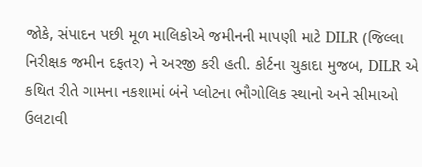જોકે, સંપાદન પછી મૂળ માલિકોએ જમીનની માપણી માટે DILR (જિલ્લા નિરીક્ષક જમીન દફતર) ને અરજી કરી હતી. કોર્ટના ચુકાદા મુજબ, DILR એ કથિત રીતે ગામના નકશામાં બંને પ્લોટના ભૌગોલિક સ્થાનો અને સીમાઓ ઉલટાવી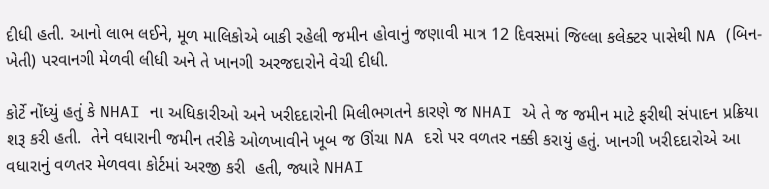દીધી હતી. આનો લાભ લઈને, મૂળ માલિકોએ બાકી રહેલી જમીન હોવાનું જણાવી માત્ર 12 દિવસમાં જિલ્લા કલેક્ટર પાસેથી NA (બિન-ખેતી) પરવાનગી મેળવી લીધી અને તે ખાનગી અરજદારોને વેચી દીધી.

કોર્ટે નોંધ્યું હતું કે NHAI ના અધિકારીઓ અને ખરીદદારોની મિલીભગતને કારણે જ NHAI એ તે જ જમીન માટે ફરીથી સંપાદન પ્રક્રિયા શરૂ કરી હતી.  તેને વધારાની જમીન તરીકે ઓળખાવીને ખૂબ જ ઊંચા NA દરો પર વળતર નક્કી કરાયું હતું. ખાનગી ખરીદદારોએ આ વધારાનું વળતર મેળવવા કોર્ટમાં અરજી કરી  હતી, જ્યારે NHAI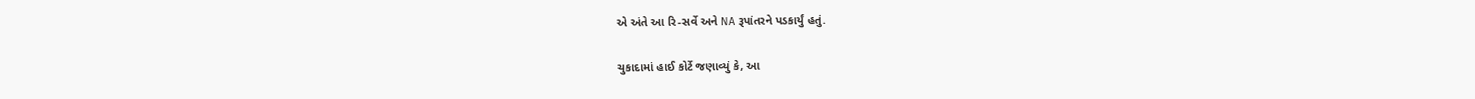એ અંતે આ રિ-સર્વે અને NA રૂપાંતરને પડકાર્યું હતું.

ચુકાદામાં હાઈ કોર્ટે જણાવ્યું કે, આ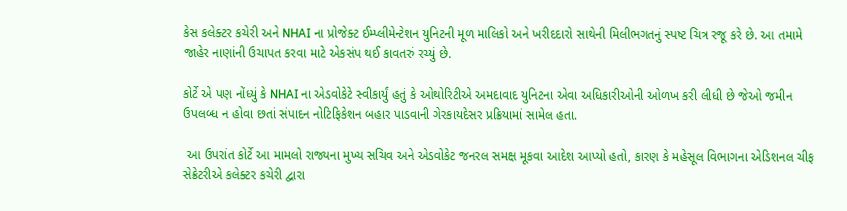કેસ કલેક્ટર કચેરી અને NHAI ના પ્રોજેક્ટ ઈમ્પ્લીમેન્ટેશન યુનિટની મૂળ માલિકો અને ખરીદદારો સાથેની મિલીભગતનું સ્પષ્ટ ચિત્ર રજૂ કરે છે. આ તમામે જાહેર નાણાંની ઉચાપત કરવા માટે એકસંપ થઈ કાવતરું રચ્યું છે.

કોર્ટે એ પણ નોંધ્યું કે NHAI ના એડવોકેટે સ્વીકાર્યું હતું કે ઓથોરિટીએ અમદાવાદ યુનિટના એવા અધિકારીઓની ઓળખ કરી લીધી છે જેઓ જમીન ઉપલબ્ધ ન હોવા છતાં સંપાદન નોટિફિકેશન બહાર પાડવાની ગેરકાયદેસર પ્રક્રિયામાં સામેલ હતા.

 આ ઉપરાંત કોર્ટે આ મામલો રાજ્યના મુખ્ય સચિવ અને એડવોકેટ જનરલ સમક્ષ મૂકવા આદેશ આપ્યો હતો, કારણ કે મહેસૂલ વિભાગના એડિશનલ ચીફ સેક્રેટરીએ કલેક્ટર કચેરી દ્વારા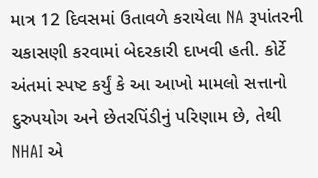માત્ર 12 દિવસમાં ઉતાવળે કરાયેલા NA રૂપાંતરની ચકાસણી કરવામાં બેદરકારી દાખવી હતી. કોર્ટે અંતમાં સ્પષ્ટ કર્યું કે આ આખો મામલો સત્તાનો દુરુપયોગ અને છેતરપિંડીનું પરિણામ છે, તેથી NHAI એ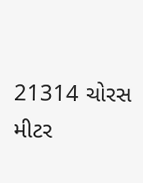21314 ચોરસ મીટર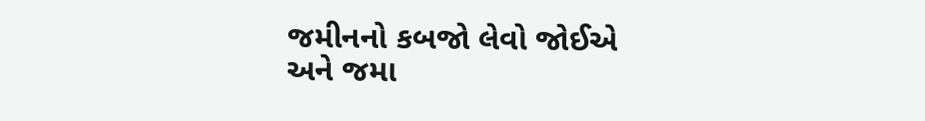જમીનનો કબજો લેવો જોઈએ અને જમા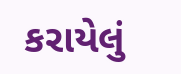કરાયેલું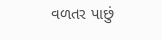વળતર પાછું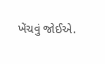ખેંચવું જોઈએ.